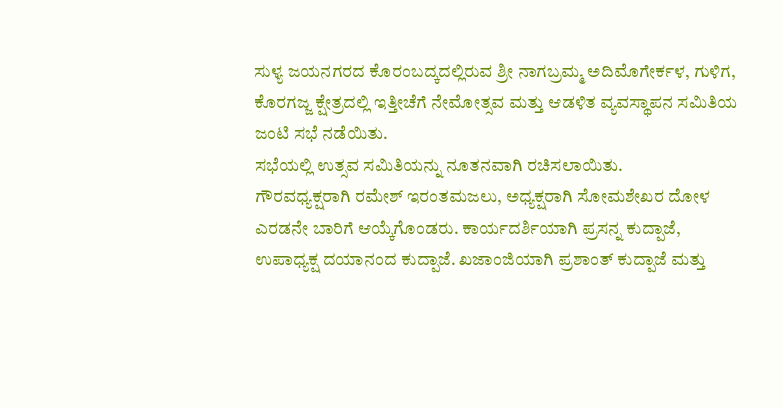ಸುಳ್ಯ ಜಯನಗರದ ಕೊರಂಬದ್ಕದಲ್ಲಿರುವ ಶ್ರೀ ನಾಗಬ್ರಮ್ಮ ಅದಿಮೊಗೇರ್ಕಳ, ಗುಳಿಗ, ಕೊರಗಜ್ಜ ಕ್ಷೇತ್ರದಲ್ಲಿ ಇತ್ತೀಚೆಗೆ ನೇಮೋತ್ಸವ ಮತ್ತು ಆಡಳಿತ ವ್ಯವಸ್ಥಾಪನ ಸಮಿತಿಯ ಜಂಟಿ ಸಭೆ ನಡೆಯಿತು.
ಸಭೆಯಲ್ಲಿ ಉತ್ಸವ ಸಮಿತಿಯನ್ನು ನೂತನವಾಗಿ ರಚಿಸಲಾಯಿತು.
ಗೌರವಧ್ಯಕ್ಷರಾಗಿ ರಮೇಶ್ ಇರಂತಮಜಲು, ಅಧ್ಯಕ್ಷರಾಗಿ ಸೋಮಶೇಖರ ದೋಳ ಎರಡನೇ ಬಾರಿಗೆ ಆಯ್ಕೆಗೊಂಡರು. ಕಾರ್ಯದರ್ಶಿಯಾಗಿ ಪ್ರಸನ್ನ ಕುದ್ಪಾಜೆ, ಉಪಾಧ್ಯಕ್ಷ ದಯಾನಂದ ಕುದ್ಪಾಜೆ. ಖಜಾಂಜಿಯಾಗಿ ಪ್ರಶಾಂತ್ ಕುದ್ಪಾಜೆ ಮತ್ತು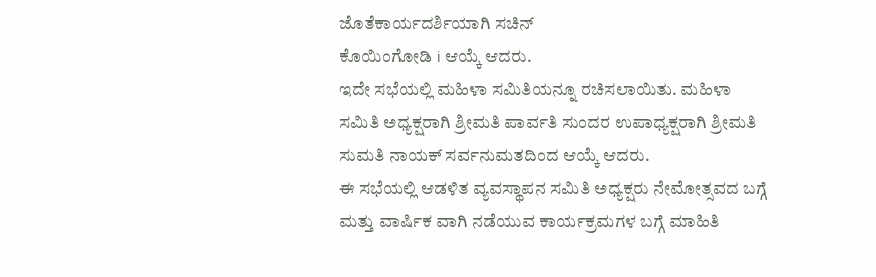ಜೊತೆಕಾರ್ಯದರ್ಶಿಯಾಗಿ ಸಚಿನ್
ಕೊಯಿಂಗೋಡಿ i ಆಯ್ಕೆ ಆದರು.
ಇದೇ ಸಭೆಯಲ್ಲಿ ಮಹಿಳಾ ಸಮಿತಿಯನ್ನೂ ರಚಿಸಲಾಯಿತು. ಮಹಿಳಾ ಸಮಿತಿ ಅಧ್ಯಕ್ಷರಾಗಿ ಶ್ರೀಮತಿ ಪಾರ್ವತಿ ಸುಂದರ ಉಪಾಧ್ಯಕ್ಷರಾಗಿ ಶ್ರೀಮತಿ ಸುಮತಿ ನಾಯಕ್ ಸರ್ವನುಮತದಿಂದ ಆಯ್ಕೆ ಆದರು.
ಈ ಸಭೆಯಲ್ಲಿ ಆಡಳಿತ ವ್ಯವಸ್ಥಾಪನ ಸಮಿತಿ ಅಧ್ಯಕ್ಷರು ನೇಮೋತ್ಸವದ ಬಗ್ಗೆ ಮತ್ತು ವಾರ್ಷಿಕ ವಾಗಿ ನಡೆಯುವ ಕಾರ್ಯಕ್ರಮಗಳ ಬಗ್ಗೆ ಮಾಹಿತಿ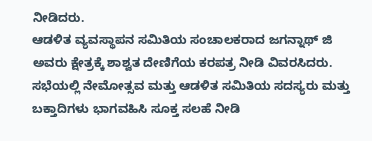ನೀಡಿದರು.
ಆಡಳಿತ ವ್ಯವಸ್ಥಾಪನ ಸಮಿತಿಯ ಸಂಚಾಲಕರಾದ ಜಗನ್ನಾಥ್ ಜಿ ಅವರು ಕ್ಷೇತ್ರಕ್ಕೆ ಶಾಶ್ವತ ದೇಣಿಗೆಯ ಕರಪತ್ರ ನೀಡಿ ವಿವರಸಿದರು. ಸಭೆಯಲ್ಲಿ ನೇಮೋತ್ಸವ ಮತ್ತು ಆಡಳಿತ ಸಮಿತಿಯ ಸದಸ್ಯರು ಮತ್ತು ಬಕ್ತಾದಿಗಳು ಭಾಗವಹಿಸಿ ಸೂಕ್ತ ಸಲಹೆ ನೀಡಿ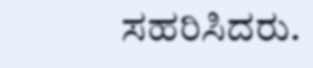ಸಹರಿಸಿದರು.